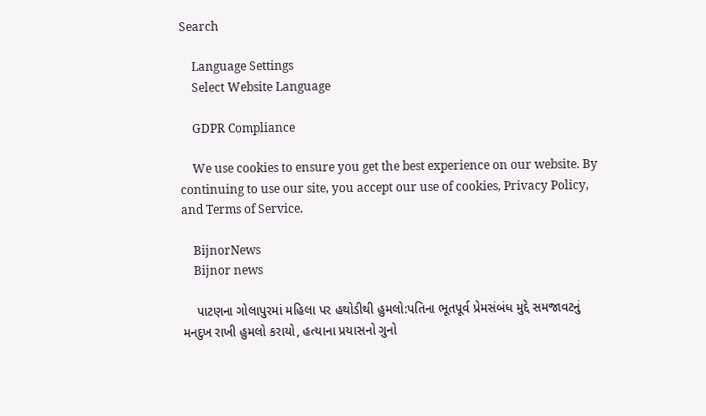Search

    Language Settings
    Select Website Language

    GDPR Compliance

    We use cookies to ensure you get the best experience on our website. By continuing to use our site, you accept our use of cookies, Privacy Policy, and Terms of Service.

    BijnorNews
    Bijnor news

    પાટણના ગોલાપુરમાં મહિલા પર હથોડીથી હુમલો:પતિના ભૂતપૂર્વ પ્રેમસંબંધ મુદ્દે સમજાવટનું મનદુખ રાખી હુમલો કરાયો, હત્યાના પ્રયાસનો ગુનો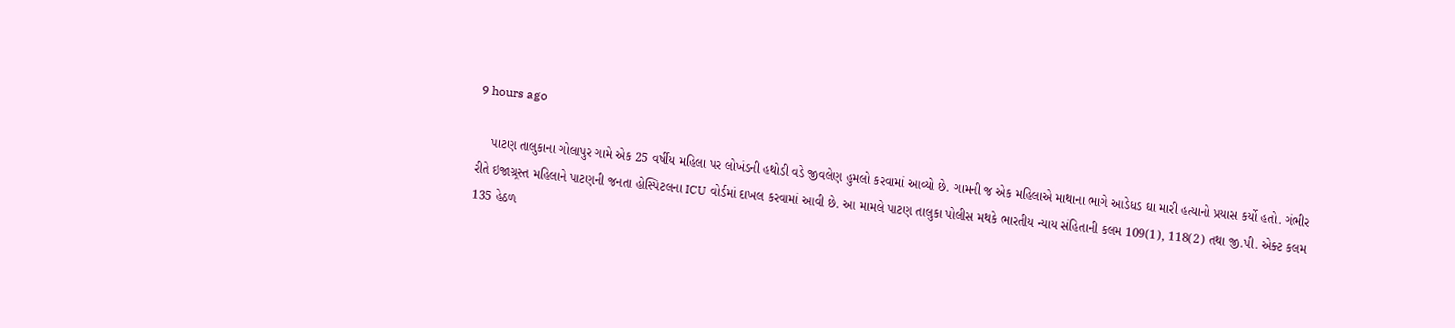9 hours ago

    પાટણ તાલુકાના ગોલાપુર ગામે એક 25 વર્ષીય મહિલા પર લોખંડની હથોડી વડે જીવલેણ હુમલો કરવામાં આવ્યો છે. ગામની જ એક મહિલાએ માથાના ભાગે આડેધડ ઘા મારી હત્યાનો પ્રયાસ કર્યો હતો. ગંભીર રીતે ઇજાગ્ર્રસ્ત મહિલાને પાટણની જનતા હોસ્પિટલના ICU વોર્ડમાં દાખલ કરવામાં આવી છે. આ મામલે પાટણ તાલુકા પોલીસ મથકે ભારતીય ન્યાય સંહિતાની કલમ 109(1), 118(2) તથા જી.પી. એક્ટ કલમ 135 હેઠળ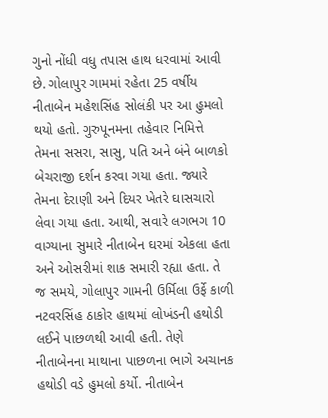ગુનો નોંધી વધુ તપાસ હાથ ધરવામાં આવી છે. ગોલાપુર ગામમાં રહેતા 25 વર્ષીય નીતાબેન મહેશસિંહ સોલંકી પર આ હુમલો થયો હતો. ગુરુપૂનમના તહેવાર નિમિત્તે તેમના સસરા, સાસુ, પતિ અને બંને બાળકો બેચરાજી દર્શન કરવા ગયા હતા. જ્યારે તેમના દેરાણી અને દિયર ખેતરે ઘાસચારો લેવા ગયા હતા. આથી, સવારે લગભગ 10 વાગ્યાના સુમારે નીતાબેન ઘરમાં એકલા હતા અને ઓસરીમાં શાક સમારી રહ્યા હતા. તે જ સમયે, ગોલાપુર ગામની ઉર્મિલા ઉર્ફે કાળી નટવરસિંહ ઠાકોર હાથમાં લોખંડની હથોડી લઈને પાછળથી આવી હતી. તેણે નીતાબેનના માથાના પાછળના ભાગે અચાનક હથોડી વડે હુમલો કર્યો. નીતાબેન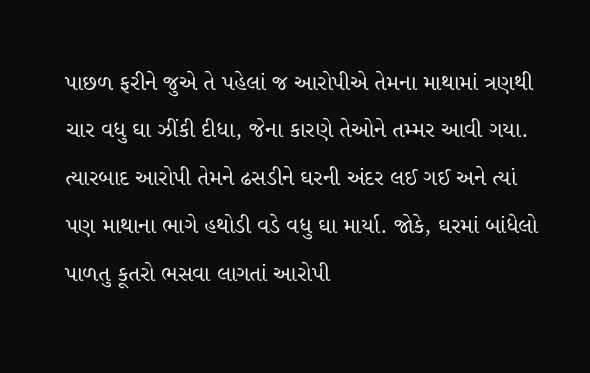પાછળ ફરીને જુએ તે પહેલાં જ આરોપીએ તેમના માથામાં ત્રણથી ચાર વધુ ઘા ઝીંકી દીધા, જેના કારણે તેઓને તમ્મર આવી ગયા. ત્યારબાદ આરોપી તેમને ઢસડીને ઘરની અંદર લઈ ગઈ અને ત્યાં પણ માથાના ભાગે હથોડી વડે વધુ ઘા માર્યા. જોકે, ઘરમાં બાંધેલો પાળતુ કૂતરો ભસવા લાગતાં આરોપી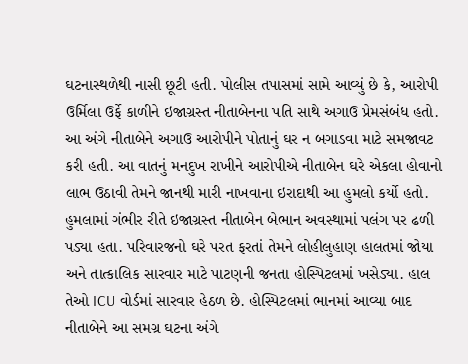ઘટનાસ્થળેથી નાસી છૂટી હતી. પોલીસ તપાસમાં સામે આવ્યું છે કે, આરોપી ઉર્મિલા ઉર્ફે કાળીને ઇજાગ્રસ્ત નીતાબેનના પતિ સાથે અગાઉ પ્રેમસંબંધ હતો. આ અંગે નીતાબેને અગાઉ આરોપીને પોતાનું ઘર ન બગાડવા માટે સમજાવટ કરી હતી. આ વાતનું મનદુખ રાખીને આરોપીએ નીતાબેન ઘરે એકલા હોવાનો લાભ ઉઠાવી તેમને જાનથી મારી નાખવાના ઇરાદાથી આ હુમલો કર્યો હતો. હુમલામાં ગંભીર રીતે ઇજાગ્રસ્ત નીતાબેન બેભાન અવસ્થામાં પલંગ પર ઢળી પડ્યા હતા. પરિવારજનો ઘરે પરત ફરતાં તેમને લોહીલુહાણ હાલતમાં જોયા અને તાત્કાલિક સારવાર માટે પાટણની જનતા હોસ્પિટલમાં ખસેડ્યા. હાલ તેઓ ICU વોર્ડમાં સારવાર હેઠળ છે. હોસ્પિટલમાં ભાનમાં આવ્યા બાદ નીતાબેને આ સમગ્ર ઘટના અંગે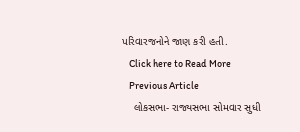પરિવારજનોને જાણ કરી હતી.
    Click here to Read More
    Previous Article
    લોકસભા- રાજ્યસભા સોમવાર સુધી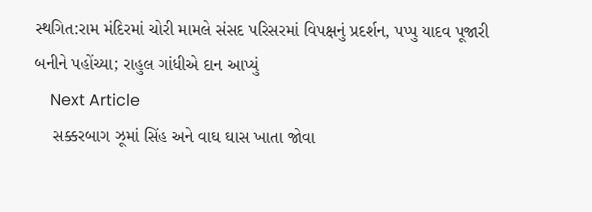સ્થગિત:રામ મંદિરમાં ચોરી મામલે સંસદ પરિસરમાં વિપક્ષનું પ્રદર્શન, પપ્પુ યાદવ પૂજારી બનીને પહોંચ્યા; રાહુલ ગાંધીએ દાન આપ્યું
    Next Article
    સક્કરબાગ ઝૂમાં સિંહ અને વાઘ ઘાસ ખાતા જોવા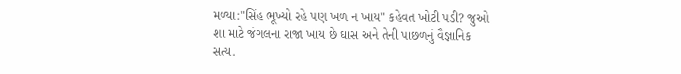મળ્યા:"સિંહ ભૂખ્યો રહે પણ ખળ ન ખાય" કહેવત ખોટી પડી? જુઓ શા માટે જંગલના રાજા ખાય છે ઘાસ અને તેની પાછળનું વૈજ્ઞાનિક સત્ય.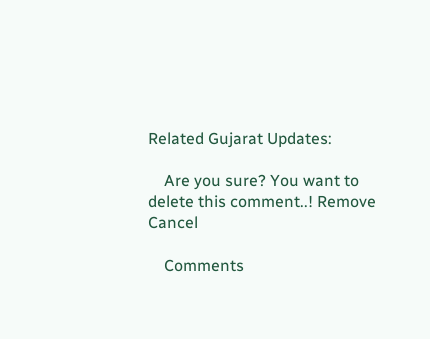Related Gujarat Updates:

    Are you sure? You want to delete this comment..! Remove Cancel

    Comments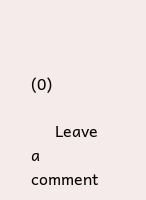(0)

      Leave a comment